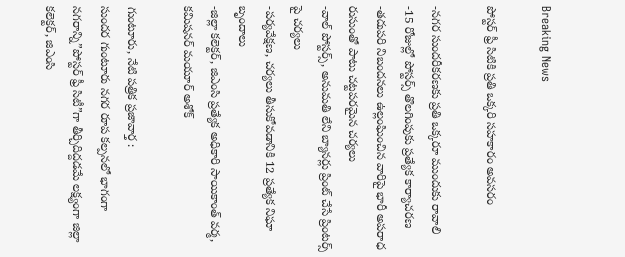Breaking News

పోస్టర్ ఫ్రీ సిటికి ప్రతి ఒక్కరి సహకారం అవసరం

-నగర సుందరీకరణకు ప్రతి ఒక్కరూ ముందుకు రావాలి
-15 రోజుల్లో పోస్టర్స్ తొలగింపుకు ప్రత్యేక కార్యాచరణ
-తదుపరి నిబందనలు ఉల్లంఘించిన వారిపై భారీ అపరాధ రుసుంతో పాటు చట్టపరమైన చర్యలు
-వాల్ పోస్టర్స్, అనుమతి లేని బ్యానర్లు ప్రింట్ చేసే ప్రింటర్స్ పై చర్యలు
-పర్యవేక్షణ, చర్యలు తీసుకోవడానికి 12 ప్రత్యేక నిఘా బృందాలు
-జిల్లా కలెక్టర్, జిఎంసి ప్రత్యేక అధికారి సాయికాంత్ వర్మ, కమిషనర్ మయూర్ అశోక్

గుంటూరు, నేటి పత్రిక ప్రజావార్త :
సుందర గుంటూరు నగర రూప కల్పనలో భాగంగా నగరాన్ని”పోస్టర్ ఫ్రీ సిటీ”గా తీర్చిదిద్దడమే లక్ష్యంగా జిల్లా కలెక్టర్, జిఎంసి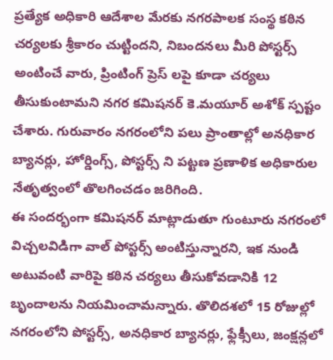ప్రత్యేక అధికారి ఆదేశాల మేరకు నగరపాలక సంస్థ కఠిన చర్యలకు శ్రీకారం చుట్టిందని, నిబందనలు మీరి పోస్టర్స్ అంటించే వారు, ప్రింటింగ్ ప్రెస్ లపై కూడా చర్యలు తీసుకుంటామని నగర కమిషనర్ కె.మయూర్ అశోక్ స్పష్టం చేశారు. గురువారం నగరంలోని పలు ప్రాంతాల్లో అనధికార బ్యానర్లు, హోర్డింగ్స్, పోస్టర్స్ ని పట్టణ ప్రణాళిక అధికారుల నేతృత్వంలో తొలగించడం జరిగింది.
ఈ సందర్భంగా కమిషనర్ మాట్లాడుతూ గుంటూరు నగరంలో విచ్చలవిడిగా వాల్ పోస్టర్స్ అంటిస్తున్నారని, ఇక నుండి అటువంటి వారిపై కఠిన చర్యలు తీసుకోవడానికి 12 బృందాలను నియమించామన్నారు. తొలిదశలో 15 రోజుల్లో నగరంలోని పోస్టర్స్, అనధికార బ్యానర్లు, ఫ్లేక్సీలు, జంక్షన్లలో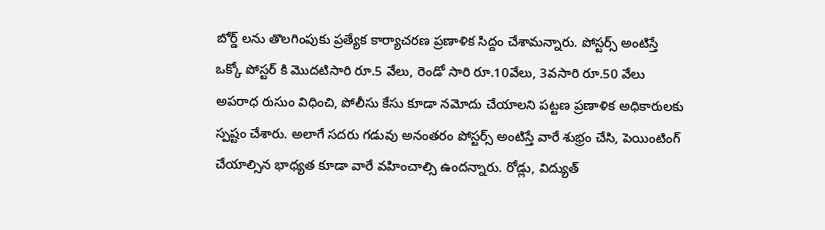బోర్డ్ లను తొలగింపుకు ప్రత్యేక కార్యాచరణ ప్రణాళిక సిద్దం చేశామన్నారు. పోస్టర్స్ అంటిస్తే ఒక్కో పోస్టర్ కి మొదటిసారి రూ.5 వేలు, రెండో సారి రూ.10వేలు, 3వసారి రూ.50 వేలు అపరాధ రుసుం విధించి, పోలీసు కేసు కూడా నమోదు చేయాలని పట్టణ ప్రణాళిక అధికారులకు స్పష్టం చేశారు. అలాగే సదరు గడువు అనంతరం పోస్టర్స్ అంటిస్తే వారే శుభ్రం చేసి, పెయింటింగ్ చేయాల్సిన భాధ్యత కూడా వారే వహించాల్సి ఉందన్నారు. రోడ్లు, విద్యుత్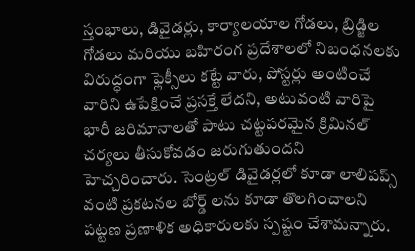స్తంభాలు, డివైడర్లు, కార్యాలయాల గోడలు, బ్రిడ్జిల గోడలు మరియు బహిరంగ ప్రదేశాలలో నిబంధనలకు విరుద్ధంగా ఫ్లెక్సీలు కట్టే వారు, పోస్టర్లు అంటించే వారిని ఉపేక్షించే ప్రసక్తే లేదని, అటువంటి వారిపై భారీ జరిమానాలతో పాటు చట్టపరమైన క్రిమినల్ చర్యలు తీసుకోవడం జరుగుతుందని హెచ్చరించారు. సెంట్రల్ డివైడర్లలో కూడా లాలిపప్స్ వంటి ప్రకటనల బోర్డ్ లను కూడా తొలగించాలని పట్టణ ప్రణాళిక అధికారులకు స్పష్టం చేశామన్నారు.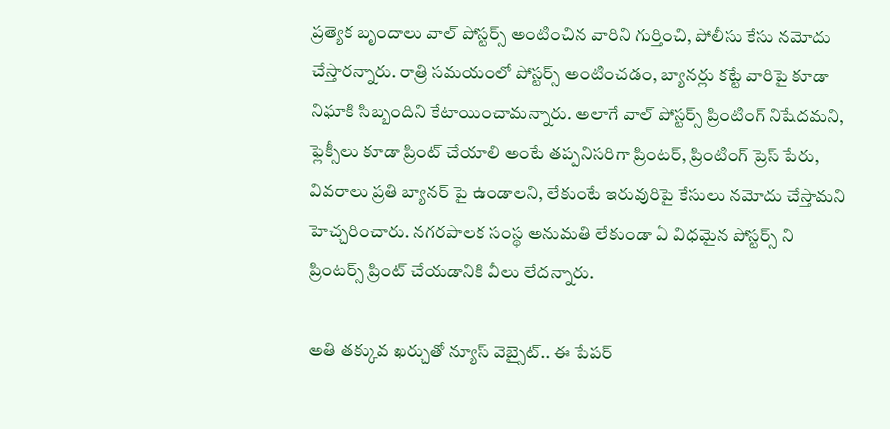ప్రత్యెక బృందాలు వాల్ పోస్టర్స్ అంటించిన వారిని గుర్తించి, పోలీసు కేసు నమోదు చేస్తారన్నారు. రాత్రి సమయంలో పోస్టర్స్ అంటించడం, బ్యానర్లు కట్టే వారిపై కూడా నిఘాకి సిబ్బందిని కేటాయించామన్నారు. అలాగే వాల్ పోస్టర్స్ ప్రింటింగ్ నిషేదమని, ఫ్లెక్సీలు కూడా ప్రింట్ చేయాలి అంటే తప్పనిసరిగా ప్రింటర్, ప్రింటింగ్ ప్రెస్ పేరు, వివరాలు ప్రతి బ్యానర్ పై ఉండాలని, లేకుంటే ఇరువురిపై కేసులు నమోదు చేస్తామని హెచ్చరించారు. నగరపాలక సంస్థ అనుమతి లేకుండా ఏ విధమైన పోస్టర్స్ ని ప్రింటర్స్ ప్రింట్ చేయడానికి వీలు లేదన్నారు.

అతి తక్కువ ఖర్చుతో న్యూస్ వెబ్సైట్.. ఈ పేపర్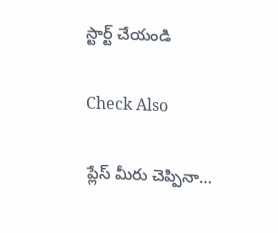స్టార్ట్ చేయండి

Check Also

ప్లేస్ మీరు చెప్పినా…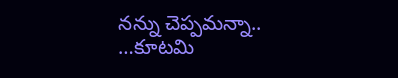నన్ను చెప్పమన్నా.. …కూటమి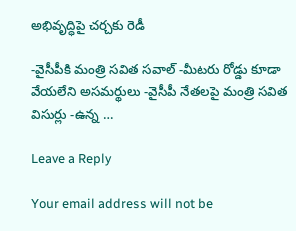అభివృద్ధిపై చర్చకు రెడీ

-వైసీపీకి మంత్రి సవిత సవాల్ -మీటరు రోడ్డు కూడా వేయలేని అసమర్థులు -వైసీపీ నేతలపై మంత్రి సవిత విసుర్లు -ఉన్న …

Leave a Reply

Your email address will not be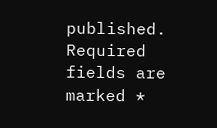published. Required fields are marked *